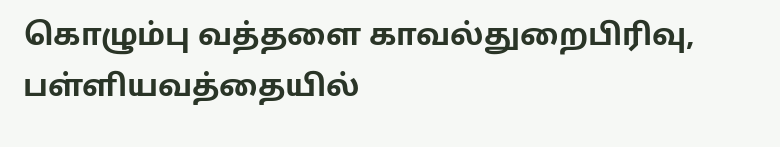கொழும்பு வத்தளை காவல்துறைபிரிவு, பள்ளியவத்தையில்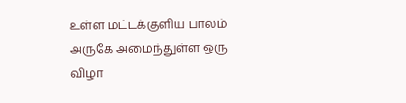உள்ள மட்டக்குளிய பாலம் அருகே அமைந்துள்ள ஒரு விழா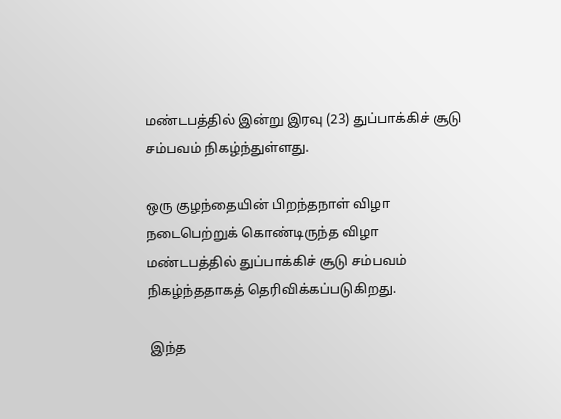மண்டபத்தில் இன்று இரவு (23) துப்பாக்கிச் சூடு சம்பவம் நிகழ்ந்துள்ளது.

ஒரு குழந்தையின் பிறந்தநாள் விழா நடைபெற்றுக் கொண்டிருந்த விழா மண்டபத்தில் துப்பாக்கிச் சூடு சம்பவம் நிகழ்ந்ததாகத் தெரிவிக்கப்படுகிறது.

 இந்த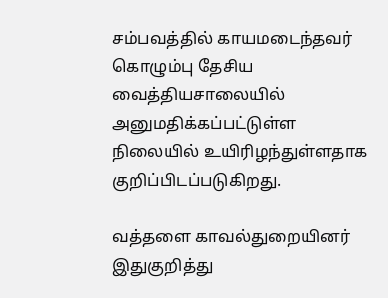சம்பவத்தில் காயமடைந்தவர் கொழும்பு தேசிய வைத்தியசாலையில் அனுமதிக்கப்பட்டுள்ள நிலையில் உயிரிழந்துள்ளதாக குறிப்பிடப்படுகிறது.

வத்தளை காவல்துறையினர் இதுகுறித்து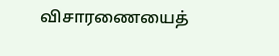விசாரணையைத்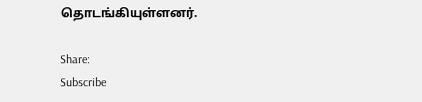தொடங்கியுள்ளனர்.

Share:
Subscribe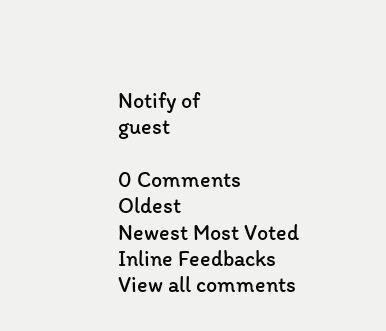Notify of
guest

0 Comments
Oldest
Newest Most Voted
Inline Feedbacks
View all comments